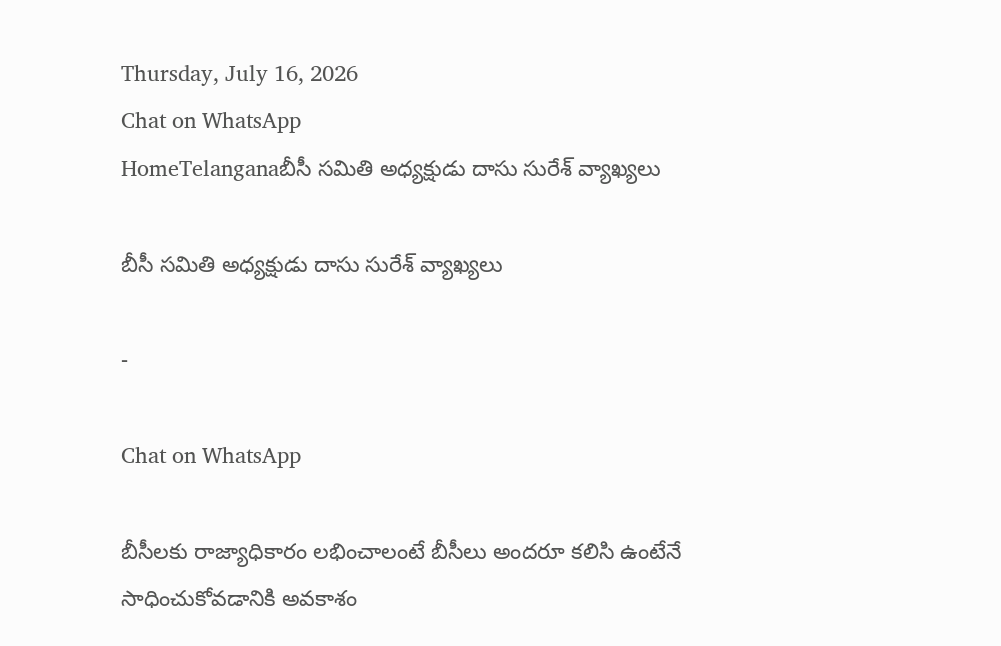Thursday, July 16, 2026
Chat on WhatsApp
HomeTelanganaబీసీ సమితి అధ్యక్షుడు దాసు సురేశ్ వ్యాఖ్యలు

బీసీ సమితి అధ్యక్షుడు దాసు సురేశ్ వ్యాఖ్యలు

-

Chat on WhatsApp

బీసీలకు రాజ్యాధికారం లభించాలంటే బీసీలు అందరూ కలిసి ఉంటేనే సాధించుకోవడానికి అవకాశం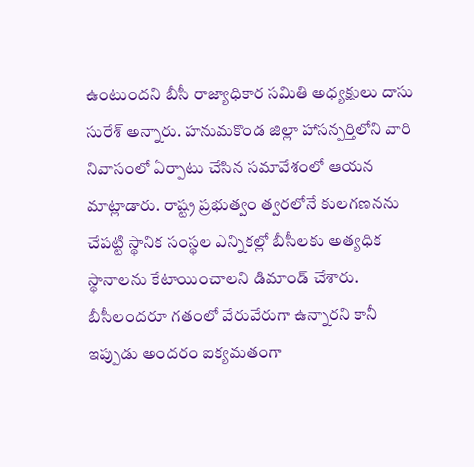ఉంటుందని బీసీ రాజ్యాధికార సమితి అధ్యక్షులు దాసు సురేశ్ అన్నారు. హనుమకొండ జిల్లా హాసన్పర్తిలోని వారి నివాసంలో ఏర్పాటు చేసిన సమావేశంలో ఆయన మాట్లాడారు. రాష్ట్ర ప్రభుత్వం త్వరలోనే కులగణనను చేపట్టి స్థానిక సంస్థల ఎన్నికల్లో బీసీలకు అత్యధిక స్థానాలను కేటాయించాలని డిమాండ్ చేశారు. బీసీలందరూ గతంలో వేరువేరుగా ఉన్నారని కానీ ఇప్పుడు అందరం ఐక్యమతంగా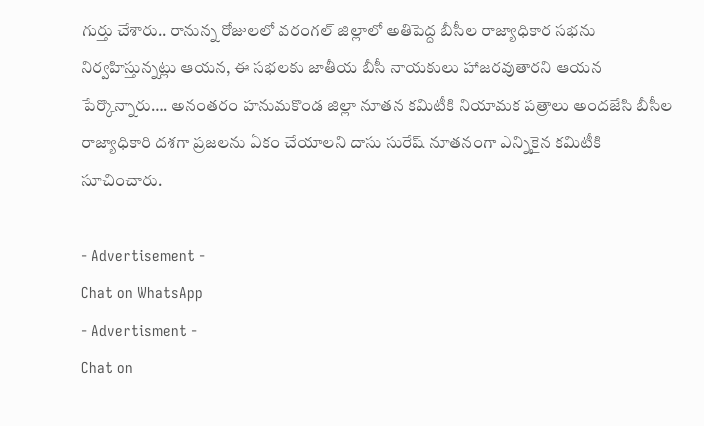గుర్తు చేశారు.. రానున్న రోజులలో వరంగల్ జిల్లాలో అతిపెద్ద బీసీల రాజ్యాధికార సభను నిర్వహిస్తున్నట్లు ఆయన, ఈ సభలకు జాతీయ బీసీ నాయకులు హాజరవుతారని ఆయన పేర్కొన్నారు…. అనంతరం హనుమకొండ జిల్లా నూతన కమిటీకి నియామక పత్రాలు అందజేసి బీసీల రాజ్యాధికారి దశగా ప్రజలను ఏకం చేయాలని దాసు సురేష్ నూతనంగా ఎన్నికైన కమిటీకి సూచించారు.

- Advertisement -
Chat on WhatsApp
- Advertisment -
Chat on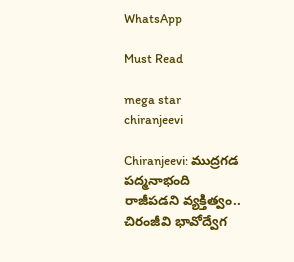WhatsApp

Must Read

mega star chiranjeevi

Chiranjeevi: ముద్రగడ పద్మనాభంది రాజీపడని వ్యక్తిత్వం.. చిరంజీవి భావోద్వేగ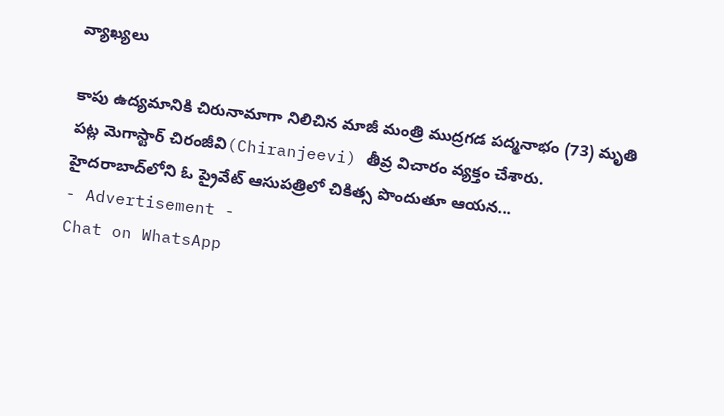వ్యాఖ్యలు

కాపు ఉద్యమానికి చిరునామాగా నిలిచిన మాజీ మంత్రి ముద్రగడ పద్మనాభం (73) మృతి పట్ల మెగాస్టార్ చిరంజీవి(Chiranjeevi) తీవ్ర విచారం వ్యక్తం చేశారు. హైదరాబాద్‌లోని ఓ ప్రైవేట్ ఆసుపత్రిలో చికిత్స పొందుతూ ఆయన...
- Advertisement -
Chat on WhatsApp